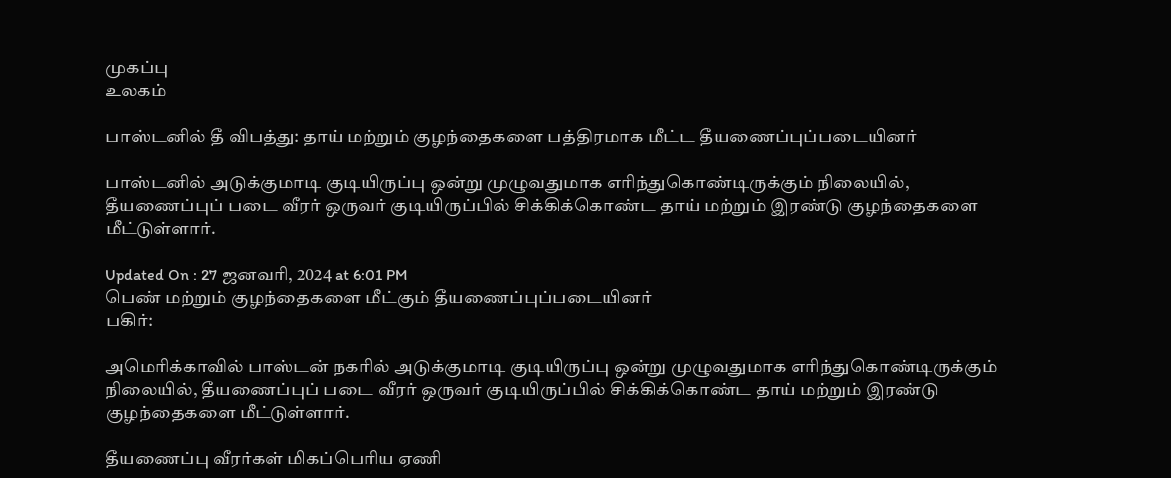முகப்பு
உலகம்

பாஸ்டனில் தீ விபத்து: தாய் மற்றும் குழந்தைகளை பத்திரமாக மீட்ட தீயணைப்புப்படையினர்

பாஸ்டனில் அடுக்குமாடி குடியிருப்பு ஒன்று முழுவதுமாக எரிந்துகொண்டிருக்கும் நிலையில், தீயணைப்புப் படை வீரர் ஒருவர் குடியிருப்பில் சிக்கிக்கொண்ட தாய் மற்றும் இரண்டு குழந்தைகளை மீட்டுள்ளார்.

Updated On : 27 ஜனவரி, 2024 at 6:01 PM
பெண் மற்றும் குழந்தைகளை மீட்கும் தீயணைப்புப்படையினர்
பகிர்:

அமெரிக்காவில் பாஸ்டன் நகரில் அடுக்குமாடி குடியிருப்பு ஒன்று முழுவதுமாக எரிந்துகொண்டிருக்கும் நிலையில், தீயணைப்புப் படை வீரர் ஒருவர் குடியிருப்பில் சிக்கிக்கொண்ட தாய் மற்றும் இரண்டு குழந்தைகளை மீட்டுள்ளார்.

தீயணைப்பு வீரர்கள் மிகப்பெரிய ஏணி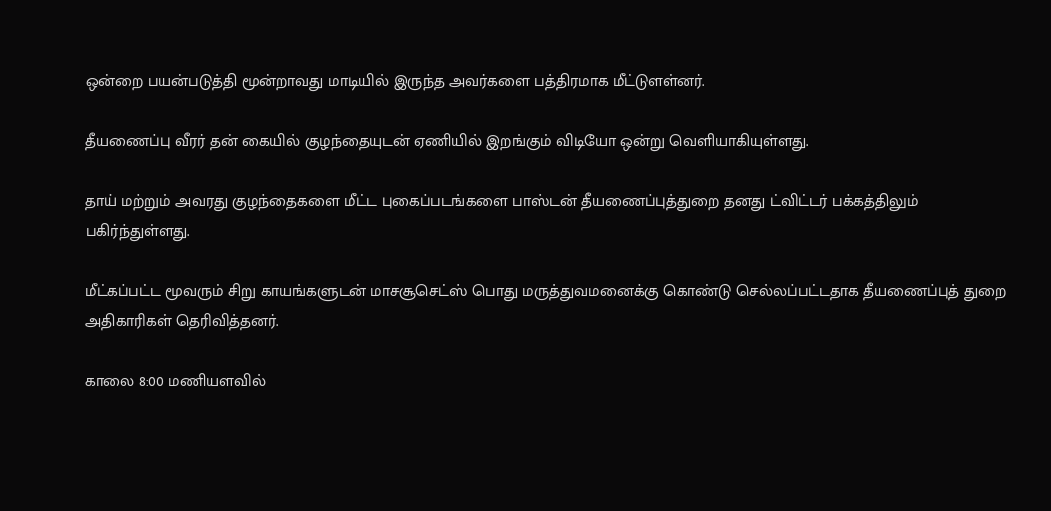ஒன்றை பயன்படுத்தி மூன்றாவது மாடியில் இருந்த அவர்களை பத்திரமாக மீட்டுளள்னர்.

தீயணைப்பு வீரர் தன் கையில் குழந்தையுடன் ஏணியில் இறங்கும் விடியோ ஒன்று வெளியாகியுள்ளது.

தாய் மற்றும் அவரது குழந்தைகளை மீட்ட புகைப்படங்களை பாஸ்டன் தீயணைப்புத்துறை தனது ட்விட்டர் பக்கத்திலும் பகிர்ந்துள்ளது.

மீட்கப்பட்ட மூவரும் சிறு காயங்களுடன் மாசசூசெட்ஸ் பொது மருத்துவமனைக்கு கொண்டு செல்லப்பட்டதாக தீயணைப்புத் துறை அதிகாரிகள் தெரிவித்தனர்.

காலை 8:00 மணியளவில்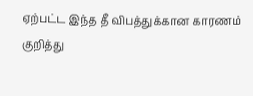ஏற்பட்ட இந்த தீ விபத்துக்கான காரணம் குறித்து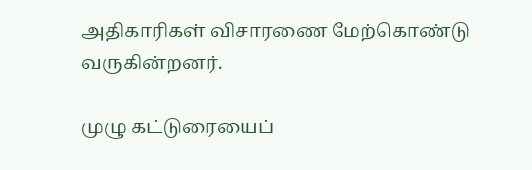அதிகாரிகள் விசாரணை மேற்கொண்டு வருகின்றனர்.

முழு கட்டுரையைப்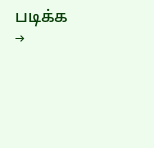படிக்க →